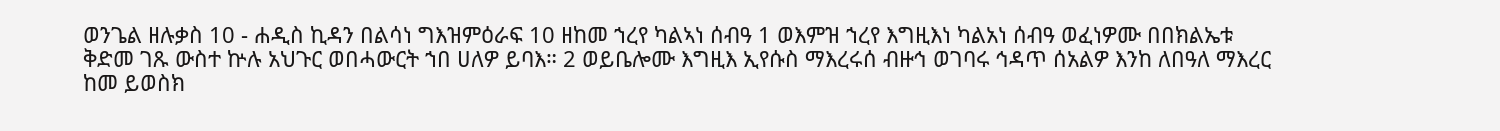ወንጌል ዘሉቃስ 10 - ሐዲስ ኪዳን በልሳነ ግእዝምዕራፍ 10 ዘከመ ኀረየ ካልኣነ ሰብዓ 1 ወእምዝ ኀረየ እግዚእነ ካልአነ ሰብዓ ወፈነዎሙ በበክልኤቱ ቅድመ ገጹ ውስተ ኵሉ አህጉር ወበሓውርት ኀበ ሀለዎ ይባእ። 2 ወይቤሎሙ እግዚእ ኢየሱስ ማእረሩሰ ብዙኅ ወገባሩ ኅዳጥ ሰአልዎ እንከ ለበዓለ ማእረር ከመ ይወስክ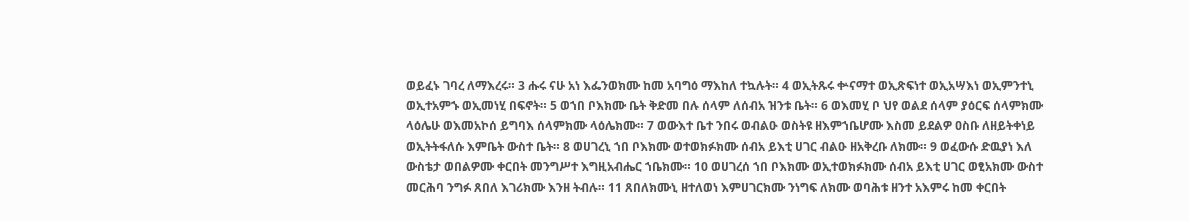ወይፈኑ ገባረ ለማእረሩ። 3 ሑሩ ናሁ አነ እፌንወክሙ ከመ አባግዕ ማእከለ ተኳሉት። 4 ወኢትጹሩ ቍናማተ ወኢጽፍነተ ወኢአሣእነ ወኢምንተኒ ወኢተአምኁ ወኢመነሂ በፍኖት። 5 ወኀበ ቦእክሙ ቤት ቅድመ በሉ ሰላም ለሰብአ ዝንቱ ቤት። 6 ወእመሂ ቦ ህየ ወልደ ሰላም ያዕርፍ ሰላምክሙ ላዕሌሁ ወእመአኮሰ ይግባእ ሰላምክሙ ላዕሌክሙ። 7 ወውእተ ቤተ ንበሩ ወብልዑ ወስትዩ ዘእምኀቤሆሙ እስመ ይደልዎ ዐስቡ ለዘይትቀነይ ወኢትትፋለሱ እምቤት ውስተ ቤት። 8 ወሀገረኒ ኀበ ቦእክሙ ወተወክፉክሙ ሰብአ ይእቲ ሀገር ብልዑ ዘአቅረቡ ለክሙ። 9 ወፈውሱ ድዉያነ እለ ውስቴታ ወበልዎሙ ቀርበት መንግሥተ እግዚአብሔር ኀቤክሙ። 10 ወሀገረሰ ኀበ ቦእክሙ ወኢተወክፉክሙ ሰብአ ይእቲ ሀገር ወፂአክሙ ውስተ መርሕባ ንግፉ ጸበለ እገሪክሙ እንዘ ትብሉ። 11 ጸበለክሙኒ ዘተለወነ እምሀገርክሙ ንነግፍ ለክሙ ወባሕቱ ዘንተ አእምሩ ከመ ቀርበት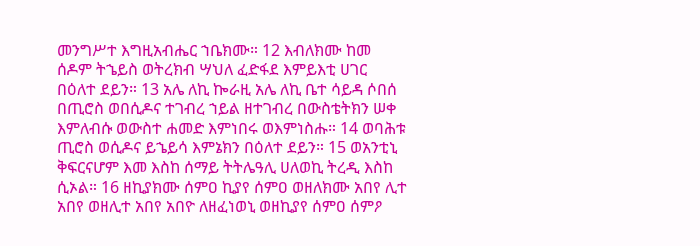መንግሥተ እግዚአብሔር ኀቤክሙ። 12 እብለክሙ ከመ ሰዶም ትኄይስ ወትረክብ ሣህለ ፈድፋደ እምይእቲ ሀገር በዕለተ ደይን። 13 አሌ ለኪ ኰራዚ አሌ ለኪ ቤተ ሳይዳ ሶበሰ በጢሮስ ወበሲዶና ተገብረ ኀይል ዘተገብረ በውስቴትክን ሠቀ እምለብሱ ወውስተ ሐመድ እምነበሩ ወእምነስሑ። 14 ወባሕቱ ጢሮስ ወሲዶና ይኄይሳ እምኔክን በዕለተ ደይን። 15 ወአንቲኒ ቅፍርናሆም እመ እስከ ሰማይ ትትሌዓሊ ሀለወኪ ትረዲ እስከ ሲኦል። 16 ዘኪያክሙ ሰምዐ ኪያየ ሰምዐ ወዘለክሙ አበየ ሊተ አበየ ወዘሊተ አበየ አበዮ ለዘፈነወኒ ወዘኪያየ ሰምዐ ሰምዖ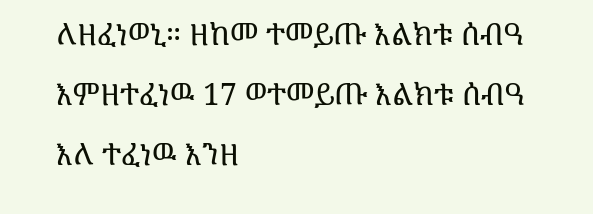ለዘፈነወኒ። ዘከመ ተመይጡ እልክቱ ሰብዓ እምዘተፈነዉ 17 ወተመይጡ እልክቱ ሰብዓ እለ ተፈነዉ እንዘ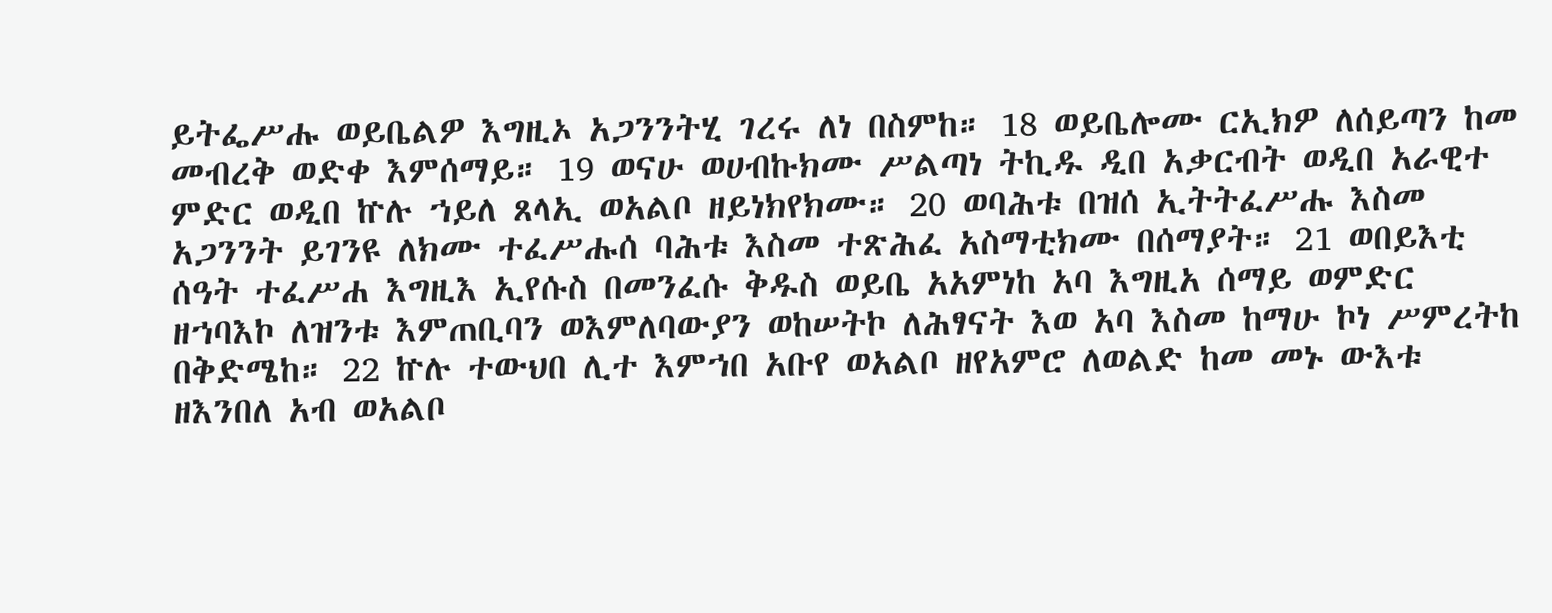ይትፌሥሑ ወይቤልዎ እግዚኦ አጋንንትሂ ገረሩ ለነ በስምከ። 18 ወይቤሎሙ ርኢክዎ ለሰይጣን ከመ መብረቅ ወድቀ እምሰማይ። 19 ወናሁ ወሀብኩክሙ ሥልጣነ ትኪዱ ዲበ አቃርብት ወዲበ አራዊተ ምድር ወዲበ ኵሉ ኀይለ ጸላኢ ወአልቦ ዘይነክየክሙ። 20 ወባሕቱ በዝሰ ኢትትፈሥሑ እስመ አጋንንት ይገንዩ ለክሙ ተፈሥሑሰ ባሕቱ እስመ ተጽሕፈ አስማቲክሙ በሰማያት። 21 ወበይእቲ ሰዓት ተፈሥሐ እግዚእ ኢየሱስ በመንፈሱ ቅዱስ ወይቤ አአምነከ አባ እግዚአ ሰማይ ወምድር ዘኀባእኮ ለዝንቱ እምጠቢባን ወእምለባውያን ወከሠትኮ ለሕፃናት እወ አባ እስመ ከማሁ ኮነ ሥምረትከ በቅድሜከ። 22 ኵሉ ተውህበ ሊተ እምኀበ አቡየ ወአልቦ ዘየአምሮ ለወልድ ከመ መኑ ውእቱ ዘእንበለ አብ ወአልቦ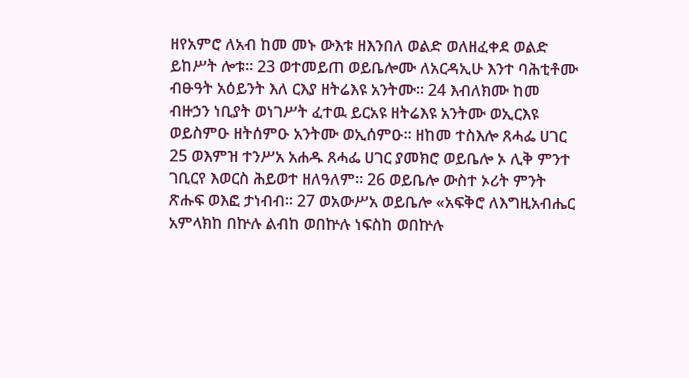ዘየአምሮ ለአብ ከመ መኑ ውእቱ ዘእንበለ ወልድ ወለዘፈቀደ ወልድ ይከሥት ሎቱ። 23 ወተመይጠ ወይቤሎሙ ለአርዳኢሁ እንተ ባሕቲቶሙ ብፁዓት አዕይንት እለ ርእያ ዘትሬእዩ አንትሙ። 24 እብለክሙ ከመ ብዙኃን ነቢያት ወነገሥት ፈተዉ ይርአዩ ዘትሬእዩ አንትሙ ወኢርእዩ ወይስምዑ ዘትሰምዑ አንትሙ ወኢሰምዑ። ዘከመ ተስእሎ ጸሓፌ ሀገር 25 ወእምዝ ተንሥአ አሐዱ ጸሓፌ ሀገር ያመክሮ ወይቤሎ ኦ ሊቅ ምንተ ገቢርየ እወርስ ሕይወተ ዘለዓለም። 26 ወይቤሎ ውስተ ኦሪት ምንት ጽሑፍ ወእፎ ታነብብ። 27 ወአውሥአ ወይቤሎ «አፍቅሮ ለእግዚአብሔር አምላክከ በኵሉ ልብከ ወበኵሉ ነፍስከ ወበኵሉ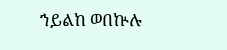ኀይልከ ወበኵሉ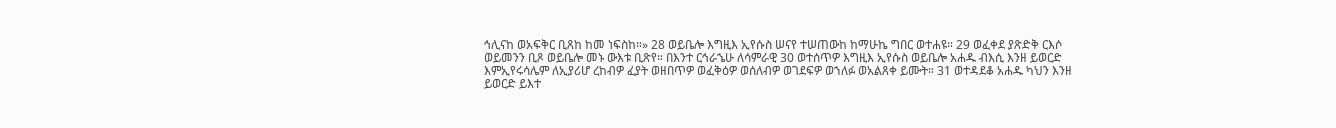ኅሊናከ ወአፍቅር ቢጸከ ከመ ነፍስከ።» 28 ወይቤሎ እግዚእ ኢየሱስ ሠናየ ተሠጠውከ ከማሁኬ ግበር ወተሐዩ። 29 ወፈቀደ ያጽድቅ ርእሶ ወይመንን ቢጾ ወይቤሎ መኑ ውእቱ ቢጽየ። በእንተ ርኅራኄሁ ለሳምራዊ 30 ወተሰጥዎ እግዚእ ኢየሱስ ወይቤሎ አሐዱ ብእሲ እንዘ ይወርድ እምኢየሩሳሌም ለኢያሪሆ ረከብዎ ፈያት ወዘበጥዎ ወፈቅዕዎ ወሰለብዎ ወገደፍዎ ወኀለፉ ወአልጸቀ ይሙት። 31 ወተዳደቆ አሐዱ ካህን እንዘ ይወርድ ይእተ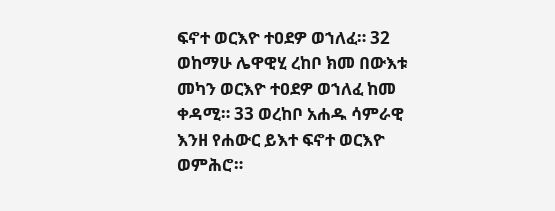ፍኖተ ወርእዮ ተዐደዎ ወኀለፈ። 32 ወከማሁ ሌዋዊሂ ረከቦ ክመ በውእቱ መካን ወርእዮ ተዐደዎ ወኀለፈ ከመ ቀዳሚ። 33 ወረከቦ አሐዱ ሳምራዊ እንዘ የሐውር ይእተ ፍኖተ ወርእዮ ወምሕሮ።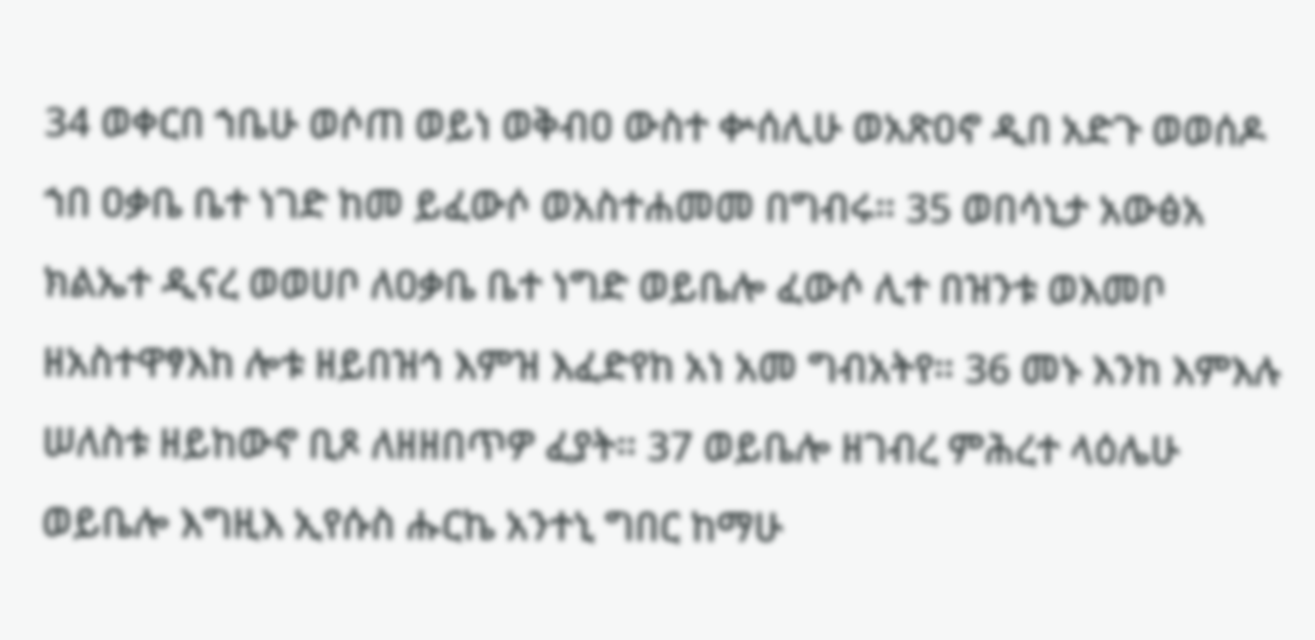34 ወቀርበ ኀቤሁ ወሶጠ ወይነ ወቅብዐ ውስተ ቍሰሊሁ ወአጽዐኖ ዲበ አድጉ ወወሰዶ ኀበ ዐቃቤ ቤተ ነገድ ከመ ይፈውሶ ወአስተሐመመ በግብሩ። 35 ወበሳኒታ አውፅአ ክልኤተ ዲናረ ወወሀቦ ለዐቃቤ ቤተ ነግድ ወይቤሎ ፈውሶ ሊተ በዝንቱ ወእመቦ ዘአስተዋፃእከ ሎቱ ዘይበዝኅ እምዝ እፈድየከ አነ አመ ግብአትየ። 36 መኑ እንከ እምእሉ ሠለስቱ ዘይከውኖ ቢጾ ለዘዘበጥዎ ፈያት። 37 ወይቤሎ ዘገብረ ምሕረተ ላዕሌሁ ወይቤሎ እግዚእ ኢየሱስ ሑርኬ አንተኒ ግበር ከማሁ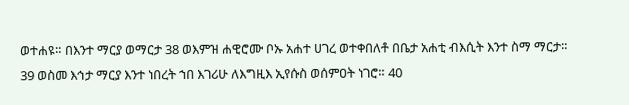ወተሐዩ። በእንተ ማርያ ወማርታ 38 ወእምዝ ሐዊሮሙ ቦኡ አሐተ ሀገረ ወተቀበለቶ በቤታ አሐቲ ብእሲት እንተ ስማ ማርታ። 39 ወስመ እኅታ ማርያ እንተ ነበረት ኀበ እገሪሁ ለእግዚእ ኢየሱስ ወሰምዐት ነገሮ። 40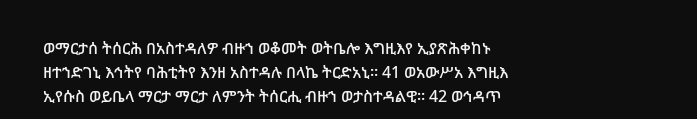ወማርታሰ ትሰርሕ በአስተዳለዎ ብዙኀ ወቆመት ወትቤሎ እግዚእየ ኢያጽሕቀከኑ ዘተኀድገኒ እኅትየ ባሕቲትየ እንዘ አስተዳሉ በላኬ ትርድአኒ። 41 ወአውሥአ እግዚእ ኢየሱስ ወይቤላ ማርታ ማርታ ለምንት ትሰርሒ ብዙኀ ወታስተዳልዊ። 42 ወኅዳጥ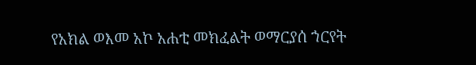የአክል ወእመ አኮ አሐቲ መክፈልት ወማርያሰ ኀርየት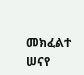መክፈልተ ሠናየ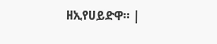ዘኢየሀይድዋ። |